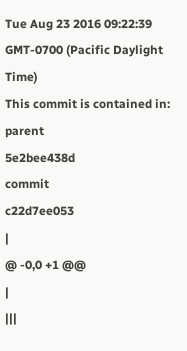Tue Aug 23 2016 09:22:39 GMT-0700 (Pacific Daylight Time)
This commit is contained in:
parent
5e2bee438d
commit
c22d7ee053
|
@ -0,0 +1 @@
|
|||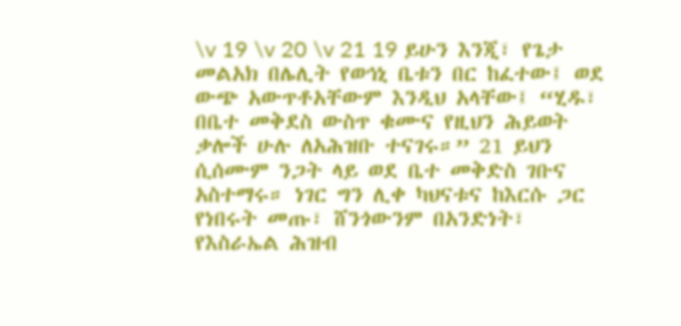\v 19 \v 20 \v 21 19 ይሁን እንጂ፣ የጌታ መልአክ በሌሊት የወኅኒ ቤቱን በር ከፈተው፤ ወደ ውጭ አውጥቶአቸውም እንዲህ አላቸው፤ “ሂዱ፣ በቤተ መቅደስ ውስጥ ቁሙና የዚህን ሕይወት ቃሎች ሁሉ ለአሕዝቡ ተናገሩ።” 21 ይህን ሲሰሙም ንጋት ላይ ወደ ቤተ መቅድስ ገቡና አስተማሩ። ነገር ግን ሊቀ ካህናቱና ከእርሱ ጋር የነበሩት መጡ፣ ሸንጎውንም በአንድነት፣ የእስራኤል ሕዝብ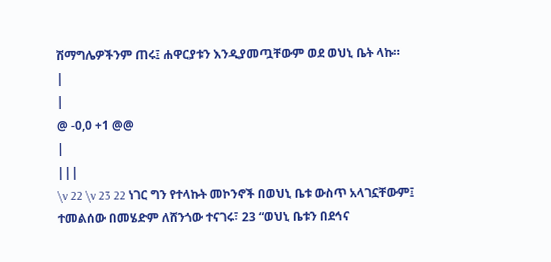ሽማግሌዎችንም ጠሩ፤ ሐዋርያቱን እንዲያመጧቸውም ወደ ወህኒ ቤት ላኩ።
|
|
@ -0,0 +1 @@
|
|||
\v 22 \v 23 22 ነገር ግን የተላኩት መኮንኖች በወህኒ ቤቱ ውስጥ አላገኗቸውም፤ ተመልሰው በመሄድም ለሸንጎው ተናገሩ፣ 23 “ወህኒ ቤቱን በደኅና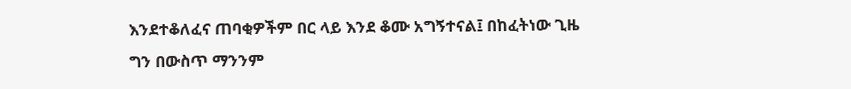እንደተቆለፈና ጠባቂዎችም በር ላይ እንደ ቆሙ አግኝተናል፤ በከፈትነው ጊዜ ግን በውስጥ ማንንም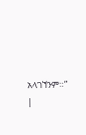አላገኘንም።”
|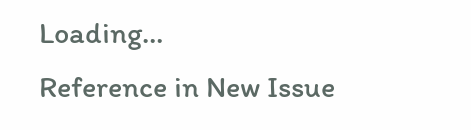Loading…
Reference in New Issue